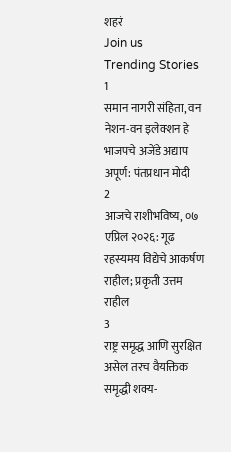शहरं
Join us
Trending Stories
1
समान नागरी संहिता, वन नेशन-वन इलेक्शन हे भाजपचे अजेंडे अद्याप अपूर्ण: पंतप्रधान मोदी
2
आजचे राशीभविष्य, ०७ एप्रिल २०२६: गूढ रहस्यमय विद्येचे आकर्षण राहील; प्रकृती उत्तम राहील
3
राष्ट्र समृद्ध आणि सुरक्षित असेल तरच वैयक्तिक समृद्धी शक्य-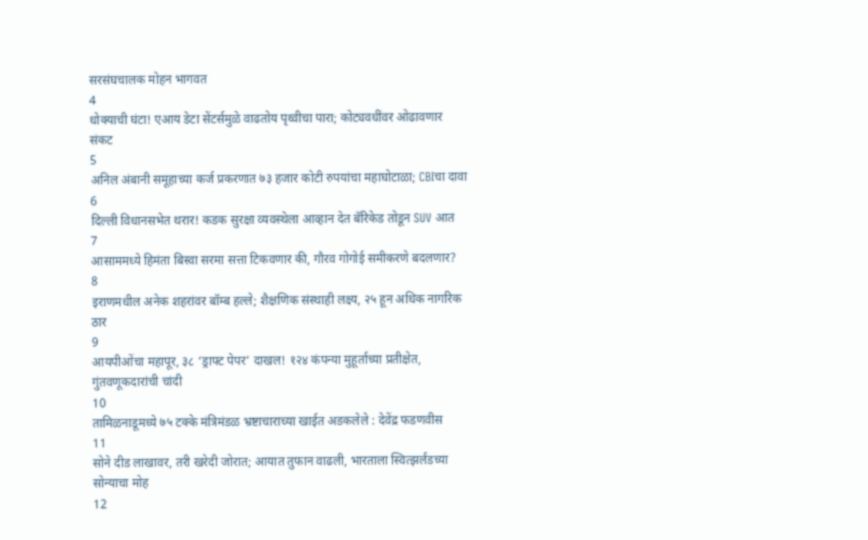सरसंघचालक मोहन भागवत
4
धोक्याची घंटा! एआय डेटा सेंटर्समुळे वाढतोय पृथ्वीचा पारा; कोट्यवधींवर ओढावणार संकट
5
अनिल अंबानी समूहाच्या कर्ज प्रकरणात ७३ हजार कोटी रुपयांचा महाघोटाळा; CBIचा दावा
6
दिल्ली विधानसभेत थरार! कडक सुरक्षा व्यवस्थेला आव्हान देत बॅरिकेड तोडून SUV आत
7
आसाममध्ये हिमंता बिस्वा सरमा सत्ता टिकवणार की, गौरव गोगोई समीकरणे बदलणार?
8
इराणमधील अनेक शहरांवर बॉम्ब हल्ले; शैक्षणिक संस्थाही लक्ष्य, २५ हून अधिक नागरिक ठार
9
आयपीओंचा महापूर, ३८ ‘ड्राफ्ट पेपर’ दाखल! १२४ कंपन्या मुहूर्ताच्या प्रतीक्षेत, गुंतवणूकदारांची चांदी
10
तामिळनाडूमध्ये ७५ टक्के मंत्रिमंडळ भ्रष्टाचाराच्या खाईत अडकलेले : देवेंद्र फडणवीस
11
सोने दीड लाखावर, तरी खरेदी जोरात; आयात तुफान वाढली, भारताला स्वित्झर्लंडच्या सोन्याचा मोह
12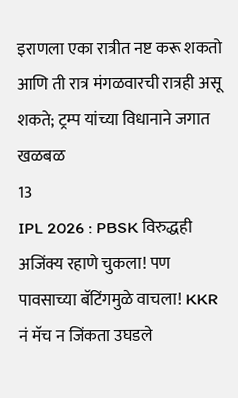इराणला एका रात्रीत नष्ट करू शकतो आणि ती रात्र मंगळवारची रात्रही असू शकते; ट्रम्प यांच्या विधानाने जगात खळबळ
13
IPL 2026 : PBSK विरुद्धही अजिंक्य रहाणे चुकला! पण पावसाच्या बॅटिंगमुळे वाचला! KKR नं मॅच न जिंकता उघडले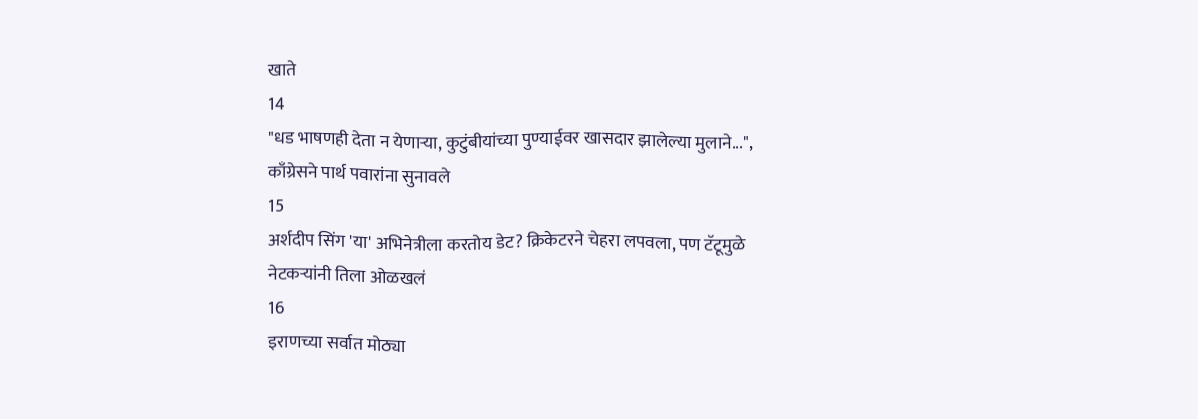खाते
14
"धड भाषणही देता न येणाऱ्या, कुटुंबीयांच्या पुण्याईवर खासदार झालेल्या मुलाने...", काँग्रेसने पार्थ पवारांना सुनावले
15
अर्शदीप सिंग 'या' अभिनेत्रीला करतोय डेट? क्रिकेटरने चेहरा लपवला, पण टॅटूमुळे नेटकऱ्यांनी तिला ओळखलं
16
इराणच्या सर्वात मोठ्या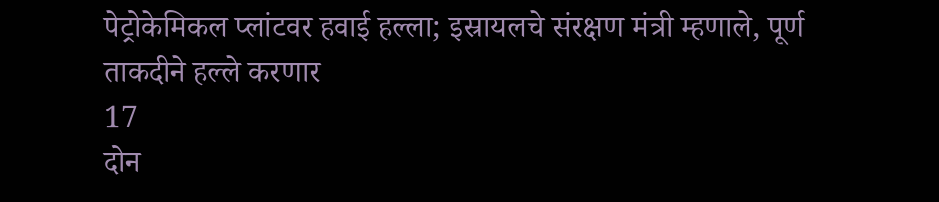पेट्रोकेमिकल प्लांटवर हवाई हल्ला; इस्रायलचे संरक्षण मंत्री म्हणाले, पूर्ण ताकदीने हल्ले करणार
17
दोन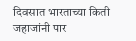दिवसात भारताच्या किती जहाजांनी पार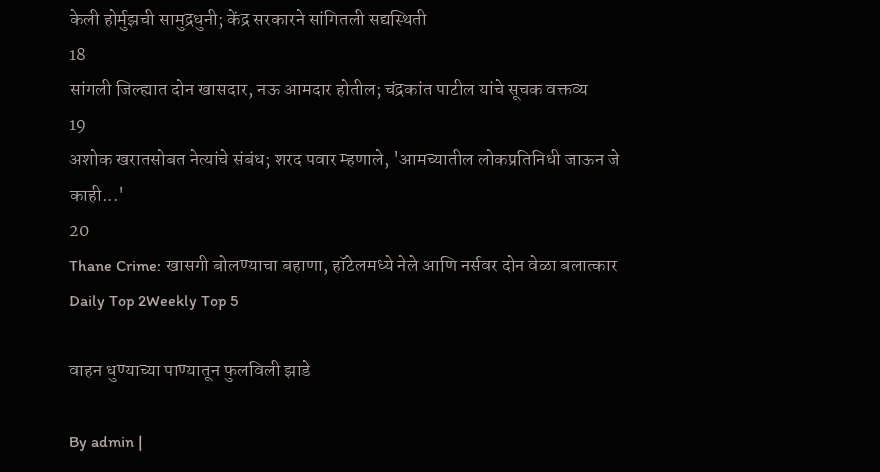केली होर्मुझची सामुद्रधुनी; केंद्र सरकारने सांगितली सद्यस्थिती
18
सांगली जिल्ह्यात दोन खासदार, नऊ आमदार होतील; चंद्रकांत पाटील यांचे सूचक वक्तव्य
19
अशोक खरातसोबत नेत्यांचे संबंध; शरद पवार म्हणाले, 'आमच्यातील लोकप्रतिनिधी जाऊन जे काही...'
20
Thane Crime: खासगी बोलण्याचा बहाणा, हॉटेलमध्ये नेले आणि नर्सवर दोन वेळा बलात्कार
Daily Top 2Weekly Top 5

वाहन धुण्याच्या पाण्यातून फुलविली झाडे

By admin |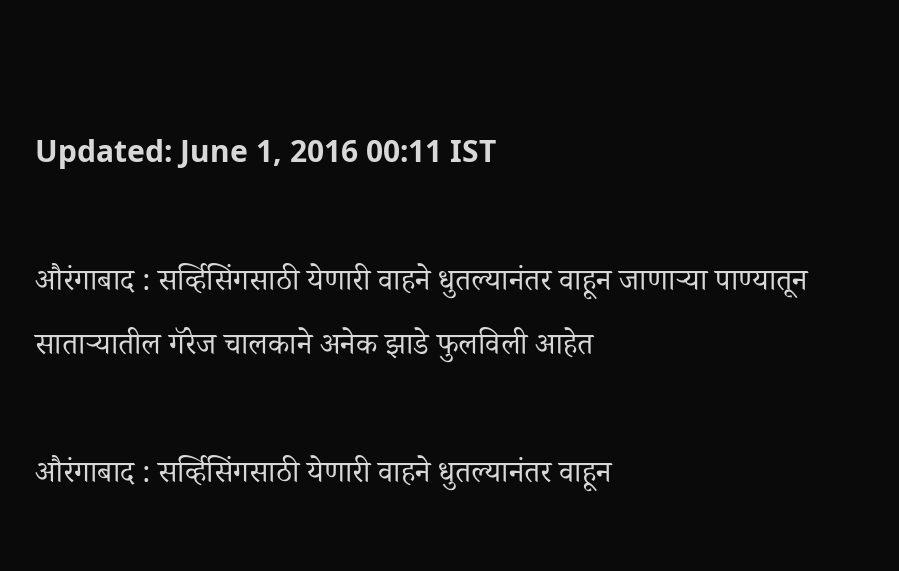Updated: June 1, 2016 00:11 IST

औरंगाबाद : सर्व्हिसिंगसाठी येणारी वाहने धुतल्यानंतर वाहून जाणाऱ्या पाण्यातून साताऱ्यातील गॅरेज चालकाने अनेक झाडे फुलविली आहेत

औरंगाबाद : सर्व्हिसिंगसाठी येणारी वाहने धुतल्यानंतर वाहून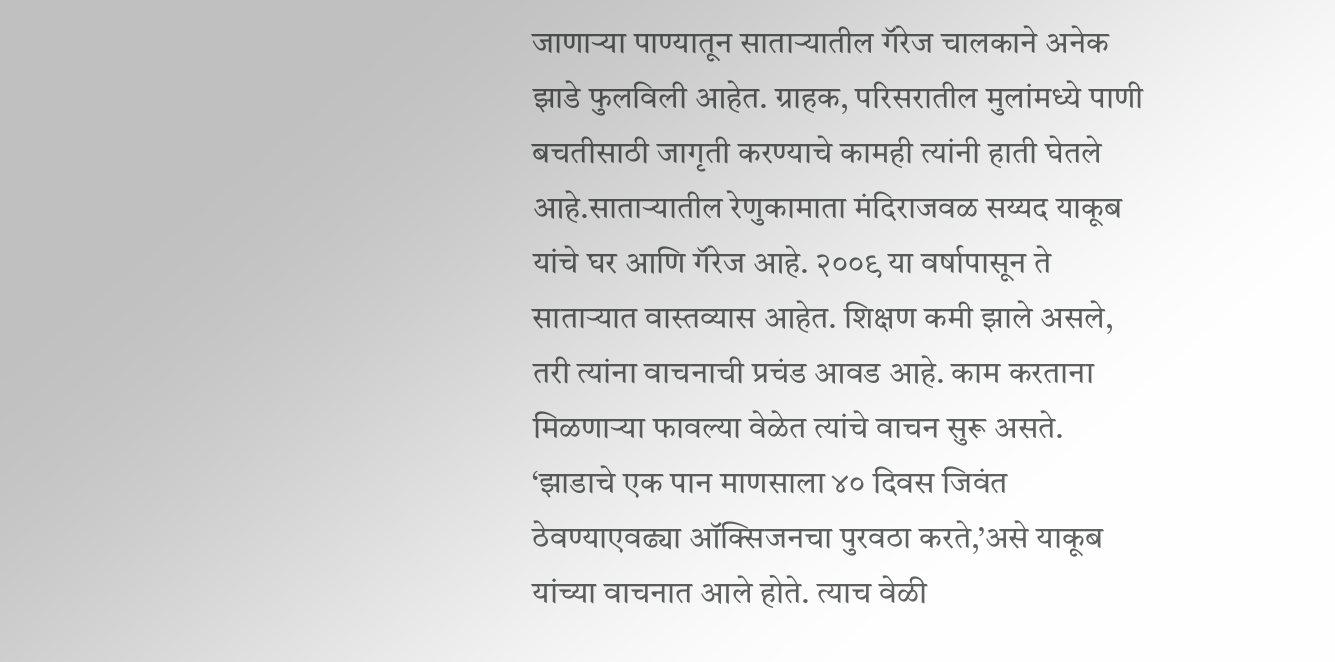जाणाऱ्या पाण्यातून साताऱ्यातील गॅरेज चालकाने अनेक झाडे फुलविली आहेत. ग्राहक, परिसरातील मुलांमध्ये पाणी बचतीसाठी जागृती करण्याचे कामही त्यांनी हाती घेतले आहे.साताऱ्यातील रेणुकामाता मंदिराजवळ सय्यद याकूब यांचे घर आणि गॅरेज आहे. २००९ या वर्षापासून ते साताऱ्यात वास्तव्यास आहेत. शिक्षण कमी झाले असले, तरी त्यांना वाचनाची प्रचंड आवड आहे. काम करताना मिळणाऱ्या फावल्या वेळेत त्यांचे वाचन सुरू असते. ‘झाडाचे एक पान माणसाला ४० दिवस जिवंत ठेवण्याएवढ्या ऑक्सिजनचा पुरवठा करते,’असे याकूब यांच्या वाचनात आले होते. त्याच वेळी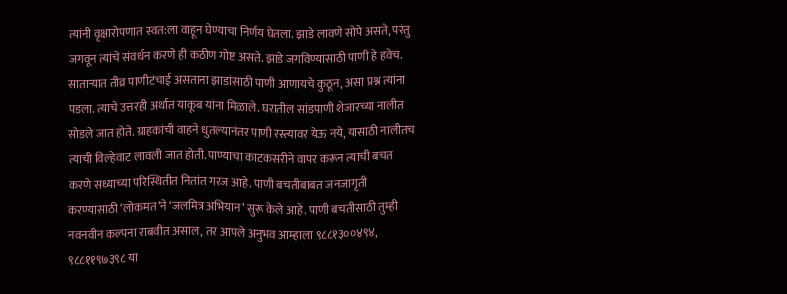त्यांनी वृक्षारोपणात स्वत:ला वाहून घेण्याचा निर्णय घेतला. झाडे लावणे सोपे असते, परंतु जगवून त्यांचे संवर्धन करणे ही कठीण गोष्ट असते. झाडे जगविण्यासाठी पाणी हे हवेच. साताऱ्यात तीव्र पाणीटंचाई असताना झाडांसाठी पाणी आणायचे कुठून, असा प्रश्न त्यांना पडला. त्याचे उत्तरही अर्थात याकूब यांना मिळाले. घरातील सांडपाणी शेजारच्या नालीत सोडले जात होते. ग्राहकांची वाहने धुतल्यानंतर पाणी रस्त्यावर येऊ नये, यासाठी नालीतच त्याची विल्हेवाट लावली जात होती. पाण्याचा काटकसरीने वापर करून त्याची बचत करणे सध्याच्या परिस्थितीत नितांत गरज आहे. पाणी बचतीबाबत जनजागृती करण्यासाठी ‘लोकमत’ने ‘जलमित्र अभियान’ सुरू केले आहे. पाणी बचतीसाठी तुम्ही नवनवीन कल्पना राबवीत असाल, तर आपले अनुभव आम्हाला ९८८१३००४९४, ९८८११९७३९८ या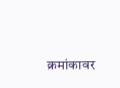क्रमांकावर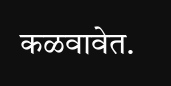कळवावेत.